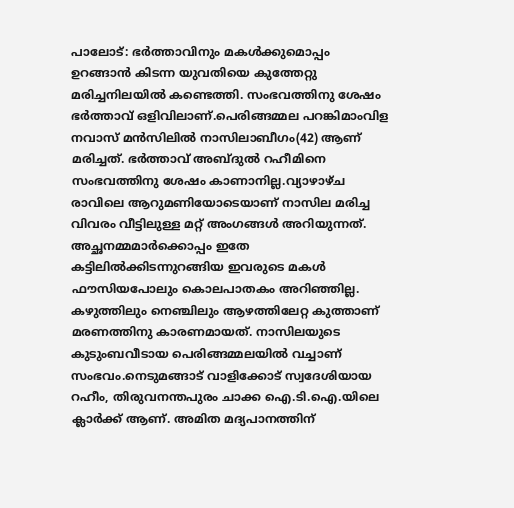പാലോട്: ഭര്‍ത്താവിനും മകള്‍ക്കുമൊപ്പം ഉറങ്ങാന്‍ കിടന്ന യുവതിയെ കുത്തേറ്റു മരിച്ചനിലയില്‍ കണ്ടെത്തി. സംഭവത്തിനു ശേഷം ഭര്‍ത്താവ് ഒളിവിലാണ്.പെരിങ്ങമ്മല പറങ്കിമാംവിള നവാസ് മന്‍സിലില്‍ നാസിലാബീഗം(42) ആണ് മരിച്ചത്. ഭര്‍ത്താവ് അബ്ദുല്‍ റഹീമിനെ സംഭവത്തിനു ശേഷം കാണാനില്ല.വ്യാഴാഴ്ച രാവിലെ ആറുമണിയോടെയാണ് നാസില മരിച്ച വിവരം വീട്ടിലുള്ള മറ്റ് അംഗങ്ങള്‍ അറിയുന്നത്. അച്ഛനമ്മമാര്‍ക്കൊപ്പം ഇതേ കട്ടിലില്‍ക്കിടന്നുറങ്ങിയ ഇവരുടെ മകള്‍ ഫൗസിയപോലും കൊലപാതകം അറിഞ്ഞില്ല. കഴുത്തിലും നെഞ്ചിലും ആഴത്തിലേറ്റ കുത്താണ് മരണത്തിനു കാരണമായത്. നാസിലയുടെ കുടുംബവീടായ പെരിങ്ങമ്മലയില്‍ വച്ചാണ് സംഭവം.നെടുമങ്ങാട് വാളിക്കോട് സ്വദേശിയായ റഹീം, തിരുവനന്തപുരം ചാക്ക ഐ.ടി.ഐ.യിലെ ക്ലാര്‍ക്ക് ആണ്. അമിത മദ്യപാനത്തിന്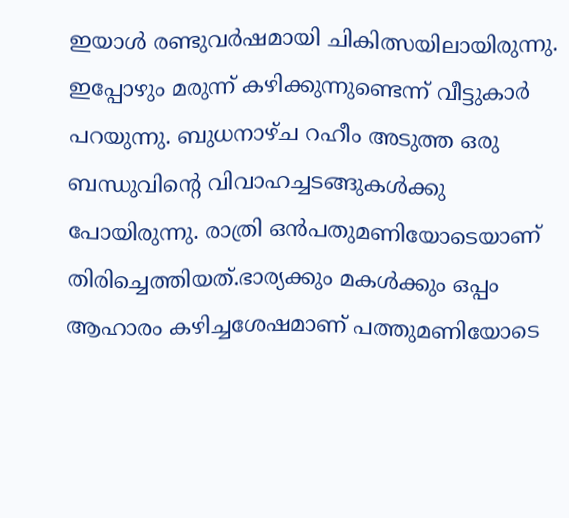ഇയാള്‍ രണ്ടുവര്‍ഷമായി ചികിത്സയിലായിരുന്നു. ഇപ്പോഴും മരുന്ന് കഴിക്കുന്നുണ്ടെന്ന് വീട്ടുകാര്‍ പറയുന്നു. ബുധനാഴ്ച റഹീം അടുത്ത ഒരു ബന്ധുവിന്റെ വിവാഹച്ചടങ്ങുകള്‍ക്കു പോയിരുന്നു. രാത്രി ഒന്‍പതുമണിയോടെയാണ് തിരിച്ചെത്തിയത്.ഭാര്യക്കും മകള്‍ക്കും ഒപ്പം ആഹാരം കഴിച്ചശേഷമാണ് പത്തുമണിയോടെ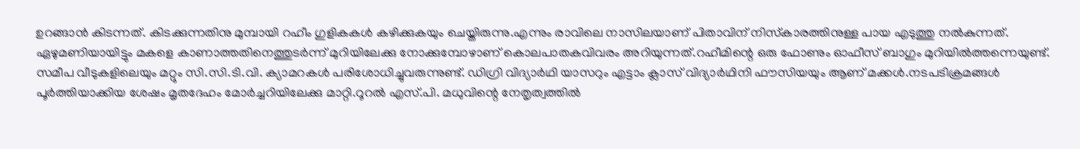ഉറങ്ങാന്‍ കിടന്നത്. കിടക്കുന്നതിനു മുമ്പായി റഹീം ഗുളികകള്‍ കഴിക്കുകയും ചെയ്തിരുന്നു.എന്നും രാവിലെ നാസിലയാണ് പിതാവിന് നിസ്‌കാരത്തിനുള്ള പായ എടുത്തു നല്‍കുന്നത്. ഏഴുമണിയായിട്ടും മകളെ കാണാത്തതിനെത്തുടര്‍ന്ന് മുറിയിലേക്കു നോക്കുമ്പോഴാണ് കൊലപാതകവിവരം അറിയുന്നത്.റഹീമിന്റെ ഒരു ഫോണും ഓഫീസ് ബാഗും മുറിയില്‍ത്തന്നെയുണ്ട്. സമീപ വീടുകളിലെയും മറ്റും സി.സി.ടി.വി. ക്യാമറകള്‍ പരിശോധിച്ചുവരുന്നുണ്ട്. ഡിഗ്രി വിദ്യാര്‍ഥി യാസറും എട്ടാം ക്ലാസ് വിദ്യാര്‍ഥിനി ഫൗസിയയും ആണ് മക്കള്‍.നടപടിക്രമങ്ങള്‍ പൂര്‍ത്തിയാക്കിയ ശേഷം മൃതദേഹം മോര്‍ച്ചറിയിലേക്കു മാറ്റി.റൂറല്‍ എസ്.പി. മധുവിന്റെ നേതൃത്വത്തില്‍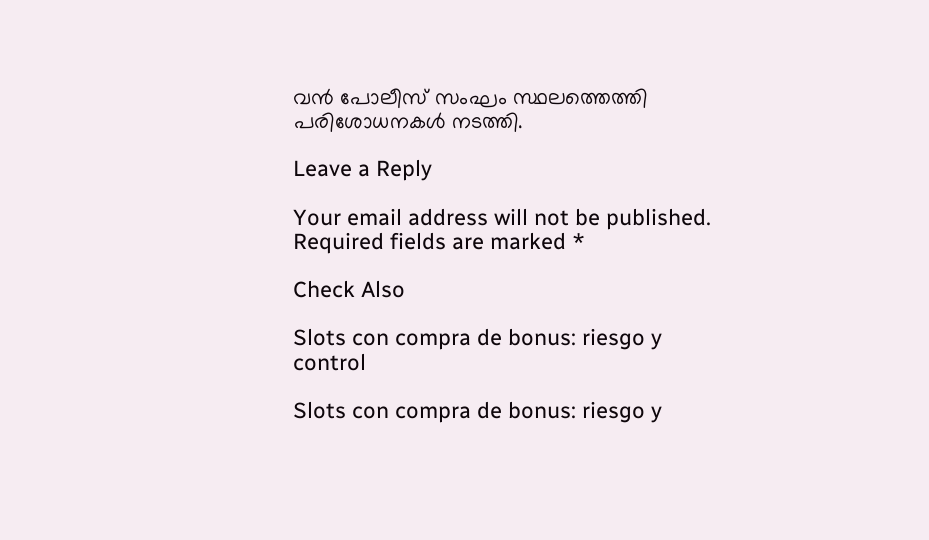വന്‍ പോലീസ് സംഘം സ്ഥലത്തെത്തി പരിശോധനകള്‍ നടത്തി.

Leave a Reply

Your email address will not be published. Required fields are marked *

Check Also

Slots con compra de bonus: riesgo y control

Slots con compra de bonus: riesgo y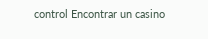control Encontrar un casino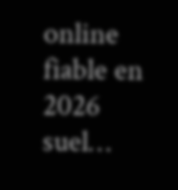online fiable en 2026 suel…